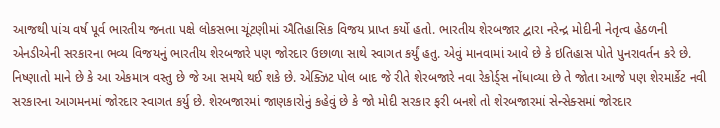આજથી પાંચ વર્ષ પૂર્વ ભારતીય જનતા પક્ષે લોકસભા ચૂંટણીમાં ઐતિહાસિક વિજય પ્રાપ્ત કર્યો હતો. ભારતીય શેરબજાર દ્વારા નરેન્દ્ર મોદીની નેતૃત્વ હેઠળની એનડીએની સરકારના ભવ્ય વિજયનું ભારતીય શેરબજારે પણ જોરદાર ઉછાળા સાથે સ્વાગત કર્યું હતુ. એવું માનવામાં આવે છે કે ઇતિહાસ પોતે પુનરાવર્તન કરે છે. નિષ્ણાતો માને છે કે આ એકમાત્ર વસ્તુ છે જે આ સમયે થઈ શકે છે. એક્ઝિટ પોલ બાદ જે રીતે શેરબજારે નવા રેકોર્ડ્સ નોંધાવ્યા છે તે જોતા આજે પણ શેરમાર્કેટ નવી સરકારના આગમનમાં જોરદાર સ્વાગત કર્યુ છે. શેરબજારમાં જાણકારોનું કહેવું છે કે જો મોદી સરકાર ફરી બનશે તો શેરબજારમાં સેન્સેક્સમાં જોરદાર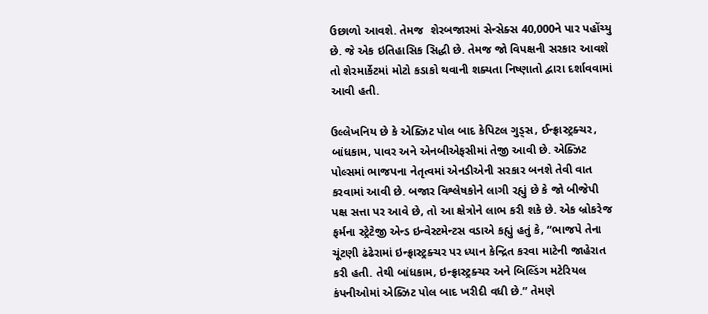ઉછાળો આવશે. તેમજ  શેરબજારમાં સેન્સેક્સ 40,000ને પાર પહોંચ્યુ છે. જે એક ઇતિહાસિક સિદ્ધી છે. તેમજ જો વિપક્ષની સરકાર આવશે તો શેરમાર્કેટમાં મોટો કડાકો થવાની શક્યતા નિષ્ણાતો દ્વારા દર્શાવવામાં આવી હતી.

ઉલ્લેખનિય છે કે એક્ઝિટ પોલ બાદ કેપિટલ ગુડ્સ, ઈન્ફ્રાસ્ટ્રક્ચર, બાંધકામ, પાવર અને એનબીએફસીમાં તેજી આવી છે. એક્ઝિટ પોલ્સમાં ભાજપના નેતૃત્વમાં એનડીએની સરકાર બનશે તેવી વાત કરવામાં આવી છે. બજાર વિશ્લેષકોને લાગી રહ્યું છે કે જો બીજેપી પક્ષ સત્તા પર આવે છે, તો આ ક્ષેત્રોને લાભ કરી શકે છે. એક બ્રોકરેજ ફર્મના સ્ટ્રેટેજી એન્ડ ઇન્વેસ્ટમેન્ટસ વડાએ કહ્યું હતું કે, “ભાજપે તેના ચૂંટણી ઢંઢેરામાં ઇન્ફ્રાસ્ટ્રક્ચર પર ધ્યાન કેન્દ્રિત કરવા માટેની જાહેરાત કરી હતી. તેથી બાંધકામ, ઇન્ફ્રાસ્ટ્રક્ચર અને બિલ્ડિંગ મટેરિયલ કંપનીઓમાં એક્ઝિટ પોલ બાદ ખરીદી વધી છે.” તેમણે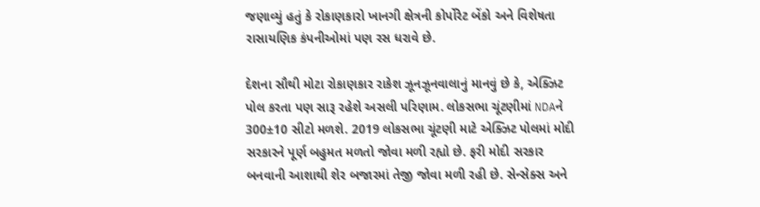જણાવ્યું હતું કે રોકાણકારો ખાનગી ક્ષેત્રની કોર્પોરેટ બેંકો અને વિશેષતા રાસાયણિક કંપનીઓમાં પણ રસ ધરાવે છે.

દેશના સૌથી મોટા રોકાણકાર રાકેશ ઝૂનઝૂનવાલાનું માનવું છે કે, એક્ઝિટ પોલ કરતા પણ સારૂ રહેશે અસલી પરિણામ. લોકસભા ચૂંટણીમાં NDAને 300±10 સીટો મળશે. 2019 લોકસભા ચૂંટણી માટે એક્ઝિટ પોલમાં મોદી સરકારને પૂર્ણ બહુમત મળતો જોવા મળી રહ્યો છે. ફરી મોદી સરકાર બનવાની આશાથી શેર બજારમાં તેજી જોવા મળી રહી છે. સેન્સેક્સ અને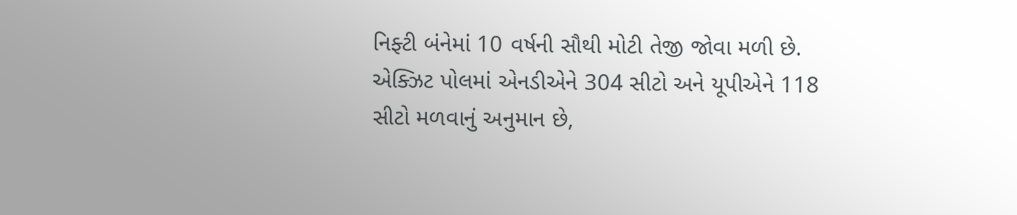નિફ્ટી બંનેમાં 10 વર્ષની સૌથી મોટી તેજી જોવા મળી છે. એક્ઝિટ પોલમાં એનડીએને 304 સીટો અને યૂપીએને 118 સીટો મળવાનું અનુમાન છે,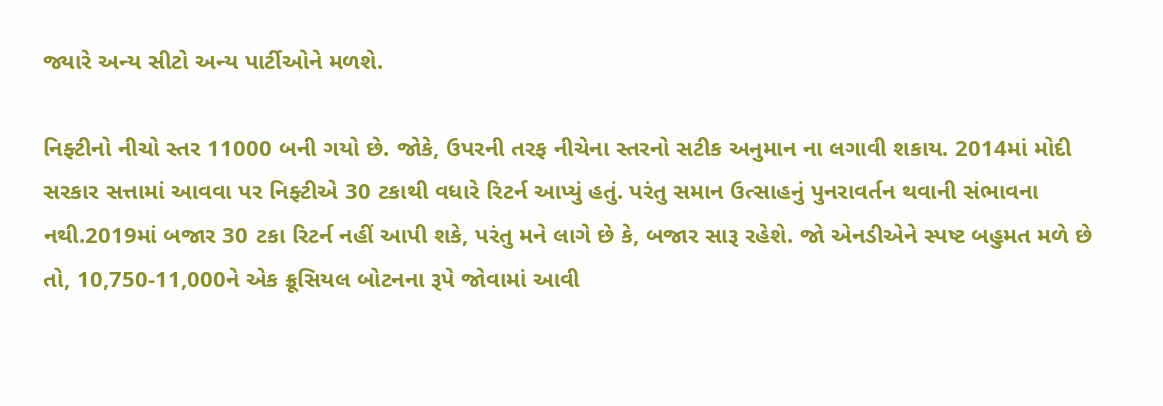જ્યારે અન્ય સીટો અન્ય પાર્ટીઓને મળશે.

નિફ્ટીનો નીચો સ્તર 11000 બની ગયો છે. જોકે, ઉપરની તરફ નીચેના સ્તરનો સટીક અનુમાન ના લગાવી શકાય. 2014માં મોદી સરકાર સત્તામાં આવવા પર નિફ્ટીએ 30 ટકાથી વધારે રિટર્ન આપ્યું હતું. પરંતુ સમાન ઉત્સાહનું પુનરાવર્તન થવાની સંભાવના નથી.2019માં બજાર 30 ટકા રિટર્ન નહીં આપી શકે, પરંતુ મને લાગે છે કે, બજાર સારૂ રહેશે. જો એનડીએને સ્પષ્ટ બહુમત મળે છે તો, 10,750-11,000ને એક ક્રૂસિયલ બોટનના રૂપે જોવામાં આવી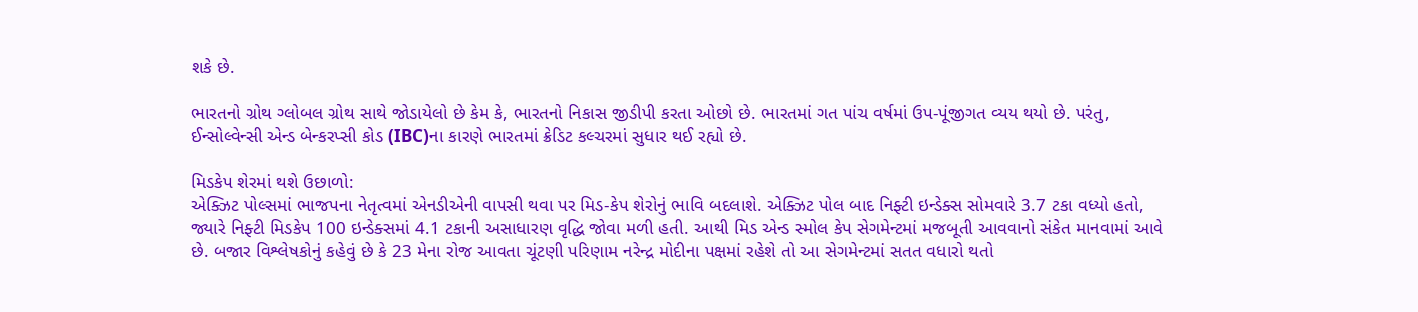શકે છે.

ભારતનો ગ્રોથ ગ્લોબલ ગ્રોથ સાથે જોડાયેલો છે કેમ કે, ભારતનો નિકાસ જીડીપી કરતા ઓછો છે. ભારતમાં ગત પાંચ વર્ષમાં ઉપ-પૂંજીગત વ્યય થયો છે. પરંતુ, ઈન્સોલ્વેન્સી એન્ડ બેન્કરપ્સી કોડ (IBC)ના કારણે ભારતમાં ક્રેડિટ કલ્ચરમાં સુધાર થઈ રહ્યો છે.

મિડકેપ શેરમાં થશે ઉછાળો:
એક્ઝિટ પોલ્સમાં ભાજપના નેતૃત્વમાં એનડીએની વાપસી થવા પર મિડ-કેપ શેરોનું ભાવિ બદલાશે. એક્ઝિટ પોલ બાદ નિફ્ટી ઇન્ડેક્સ સોમવારે 3.7 ટકા વધ્યો હતો, જ્યારે નિફ્ટી મિડકેપ 100 ઇન્ડેક્સમાં 4.1 ટકાની અસાધારણ વૃદ્ધિ જોવા મળી હતી. આથી મિડ એન્ડ સ્મોલ કેપ સેગમેન્ટમાં મજબૂતી આવવાનો સંકેત માનવામાં આવે છે. બજાર વિશ્લેષકોનું કહેવું છે કે 23 મેના રોજ આવતા ચૂંટણી પરિણામ નરેન્દ્ર મોદીના પક્ષમાં રહેશે તો આ સેગમેન્ટમાં સતત વધારો થતો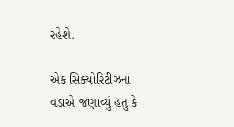રહેશે.

એક સિક્યોરિટીઝના વડાએ જણાવ્યું હતુ કે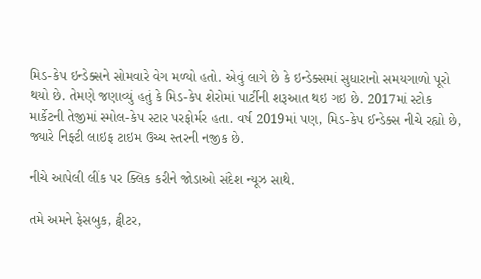મિડ-કેપ ઇન્ડેક્સને સોમવારે વેગ મળ્યો હતો. એવું લાગે છે કે ઇન્ડેક્સમાં સુધારાનો સમયગાળો પૂરો થયો છે. તેમણે જણાવ્યું હતું કે મિડ-કેપ શેરોમાં પાર્ટીની શરૂઆત થઇ ગઇ છે. 2017માં સ્ટોક માર્કેટની તેજીમાં સ્મોલ-કેપ સ્ટાર પરફોર્મર હતા. વર્ષ 2019માં પણ, મિડ-કેપ ઈન્ડેક્સ નીચે રહ્યો છે, જ્યારે નિફ્ટી લાઇફ ટાઇમ ઉચ્ચ સ્તરની નજીક છે.

નીચે આપેલી લીંક પર ક્લિક કરીને જોડાઓ સંદેશ ન્યૂઝ સાથે.

તમે અમને ફેસબુક, ટ્વીટર,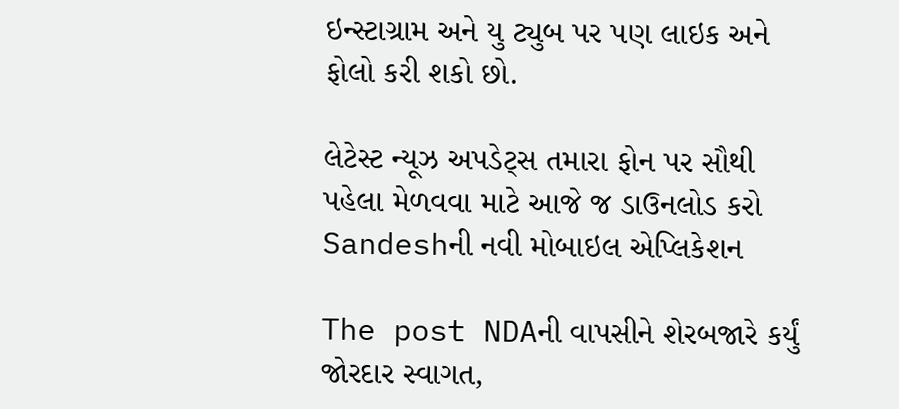ઇન્સ્ટાગ્રામ અને યુ ટ્યુબ પર પણ લાઇક અને ફોલો કરી શકો છો.

લેટેસ્ટ ન્યૂઝ અપડેટ્સ તમારા ફોન પર સૌથી પહેલા મેળવવા માટે આજે જ ડાઉનલોડ કરો Sandeshની નવી મોબાઇલ એપ્લિકેશન

The post NDAની વાપસીને શેરબજારે કર્યું જોરદાર સ્વાગત,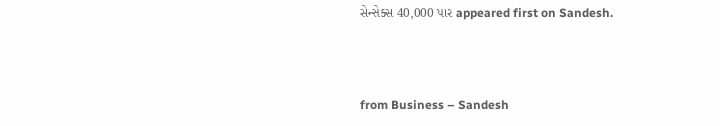સેન્સેક્સ 40,000 પાર appeared first on Sandesh.



from Business – Sandesh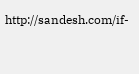http://sandesh.com/if-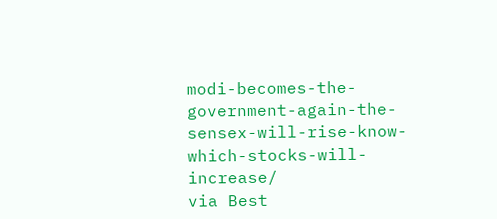modi-becomes-the-government-again-the-sensex-will-rise-know-which-stocks-will-increase/
via Best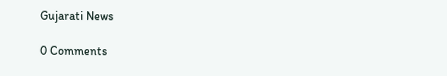Gujarati News

0 Comments